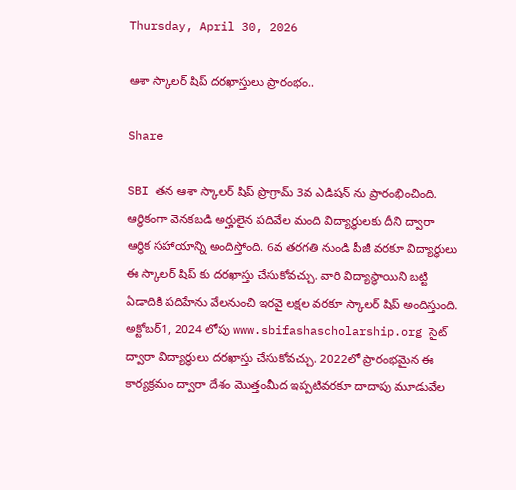Thursday, April 30, 2026

ఆశా స్కాలర్ షిప్ దరఖాస్తులు ప్రారంభం..

Share

SBI తన ఆశా స్కాలర్ షిప్ ప్రొగ్రామ్ 3వ ఎడిషన్ ను ప్రారంభించింది. ఆర్ధికంగా వెనకబడి అర్హులైన పదివేల మంది విద్యార్ధులకు దీని ద్వారా ఆర్ధిక సహాయాన్ని అందిస్తోంది. 6వ తరగతి నుండి పీజీ వరకూ విద్యార్ధులు ఈ స్కాలర్ షిప్ కు దరఖాస్తు చేసుకోవచ్చు. వారి విద్యాస్థాయిని బట్టి ఏడాదికి పదిహేను వేలనుంచి ఇరవై లక్షల వరకూ స్కాలర్ షిప్ అందిస్తుంది. అక్టోబర్1, 2024 లోపు www.sbifashascholarship.org సైట్ ద్వారా విద్యార్ధులు దరఖాస్తు చేసుకోవచ్చు. 2022లో ప్రారంభమైన ఈ కార్యక్రమం ద్వారా దేశం మొత్తంమీద ఇప్పటివరకూ దాదాపు మూడువేల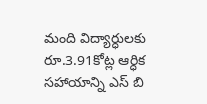మంది విద్యార్ధులకు రూ.3.91కోట్ల ఆర్ధిక సహాయాన్ని ఎస్ బి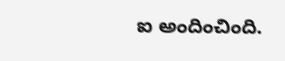ఐ అందించింది.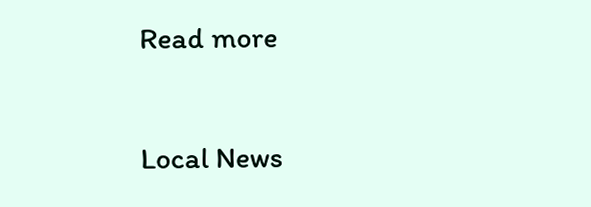Read more

Local News